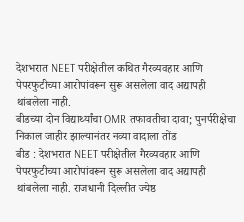देशभरात NEET परीक्षेतील कथित गैरव्यवहार आणि पेपरफुटीच्या आरोपांवरून सुरू असलेला वाद अद्यापही थांबलेला नाही.
बीडच्या दोन विद्यार्थ्यांचा OMR तफावतीचा दावा; पुनर्परीक्षेचा निकाल जाहीर झाल्यानंतर नव्या वादाला तोंड
बीड : देशभरात NEET परीक्षेतील गैरव्यवहार आणि पेपरफुटीच्या आरोपांवरून सुरू असलेला वाद अद्यापही थांबलेला नाही. राजधानी दिल्लीत ज्येष्ठ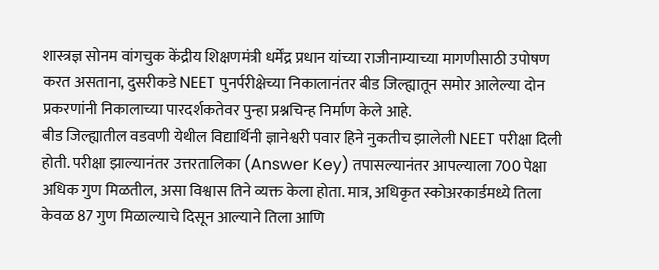शास्त्रज्ञ सोनम वांगचुक केंद्रीय शिक्षणमंत्री धर्मेंद्र प्रधान यांच्या राजीनाम्याच्या मागणीसाठी उपोषण करत असताना, दुसरीकडे NEET पुनर्परीक्षेच्या निकालानंतर बीड जिल्ह्यातून समोर आलेल्या दोन प्रकरणांनी निकालाच्या पारदर्शकतेवर पुन्हा प्रश्नचिन्ह निर्माण केले आहे.
बीड जिल्ह्यातील वडवणी येथील विद्यार्थिनी ज्ञानेश्वरी पवार हिने नुकतीच झालेली NEET परीक्षा दिली होती. परीक्षा झाल्यानंतर उत्तरतालिका (Answer Key) तपासल्यानंतर आपल्याला 700 पेक्षा अधिक गुण मिळतील, असा विश्वास तिने व्यक्त केला होता. मात्र, अधिकृत स्कोअरकार्डमध्ये तिला केवळ 87 गुण मिळाल्याचे दिसून आल्याने तिला आणि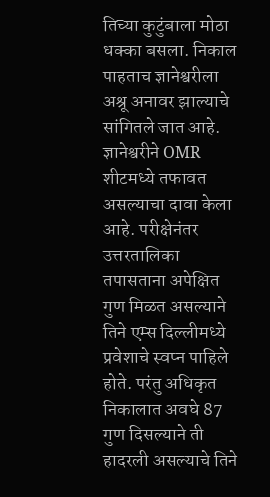तिच्या कुटुंबाला मोठा धक्का बसला. निकाल पाहताच ज्ञानेश्वरीला अश्रू अनावर झाल्याचे सांगितले जात आहे.
ज्ञानेश्वरीने OMR शीटमध्ये तफावत असल्याचा दावा केला आहे. परीक्षेनंतर उत्तरतालिका तपासताना अपेक्षित गुण मिळत असल्याने तिने एम्स दिल्लीमध्ये प्रवेशाचे स्वप्न पाहिले होते. परंतु अधिकृत निकालात अवघे 87 गुण दिसल्याने ती हादरली असल्याचे तिने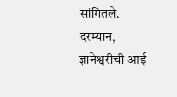सांगितले.
दरम्यान, ज्ञानेश्वरीची आई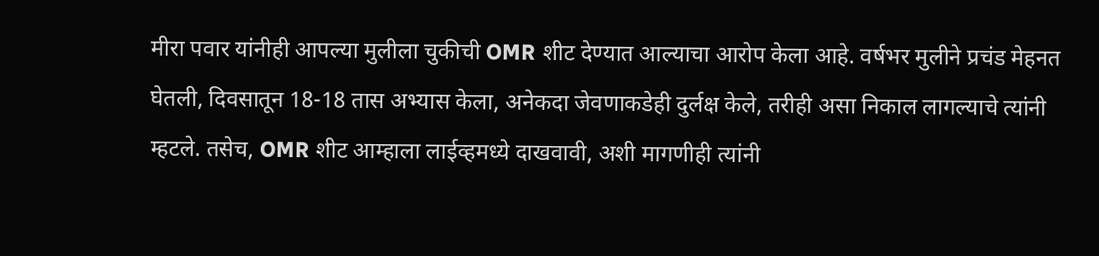मीरा पवार यांनीही आपल्या मुलीला चुकीची OMR शीट देण्यात आल्याचा आरोप केला आहे. वर्षभर मुलीने प्रचंड मेहनत घेतली, दिवसातून 18-18 तास अभ्यास केला, अनेकदा जेवणाकडेही दुर्लक्ष केले, तरीही असा निकाल लागल्याचे त्यांनी म्हटले. तसेच, OMR शीट आम्हाला लाईव्हमध्ये दाखवावी, अशी मागणीही त्यांनी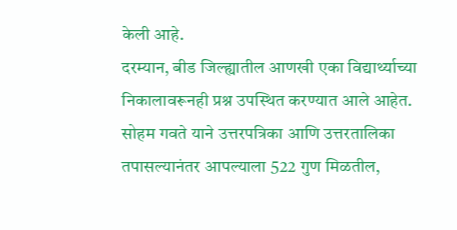केली आहे.
दरम्यान, बीड जिल्ह्यातील आणखी एका विद्यार्थ्याच्या निकालावरूनही प्रश्न उपस्थित करण्यात आले आहेत. सोहम गवते याने उत्तरपत्रिका आणि उत्तरतालिका तपासल्यानंतर आपल्याला 522 गुण मिळतील,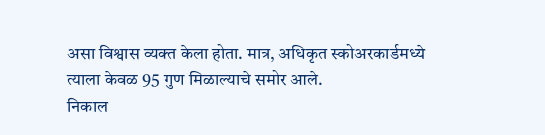असा विश्वास व्यक्त केला होता. मात्र, अधिकृत स्कोअरकार्डमध्ये त्याला केवळ 95 गुण मिळाल्याचे समोर आले.
निकाल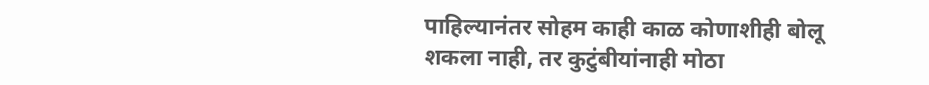पाहिल्यानंतर सोहम काही काळ कोणाशीही बोलू शकला नाही, तर कुटुंबीयांनाही मोठा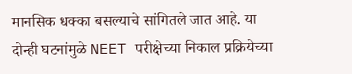मानसिक धक्का बसल्याचे सांगितले जात आहे. या दोन्ही घटनांमुळे NEET परीक्षेच्या निकाल प्रक्रियेच्या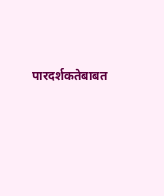पारदर्शकतेबाबत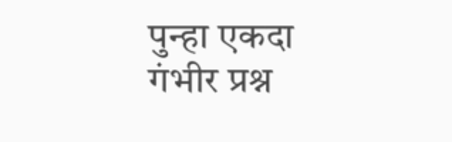पुन्हा एकदा गंभीर प्रश्न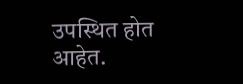उपस्थित होत आहेत.